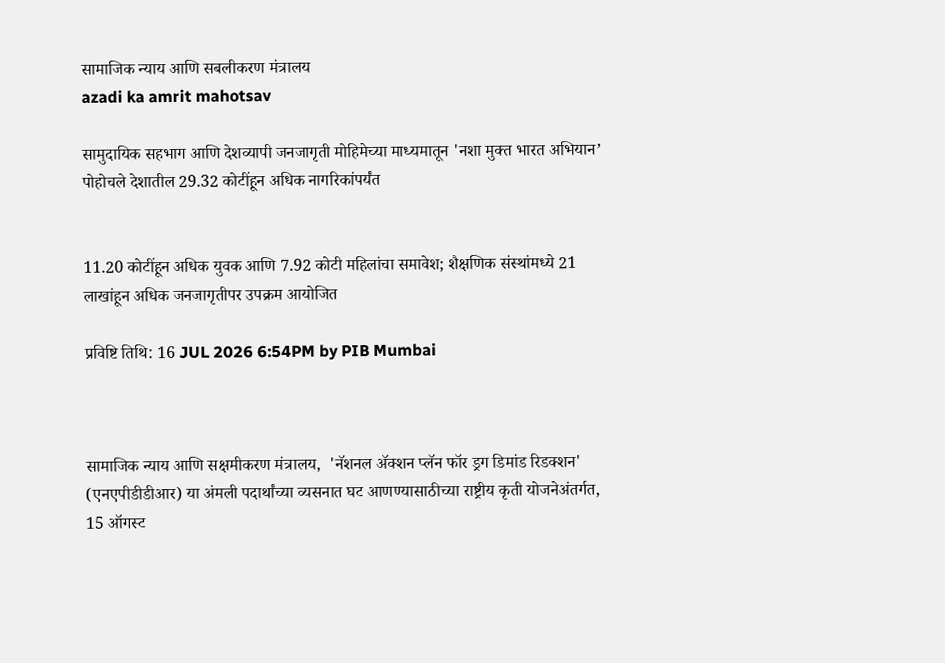सामाजिक न्याय आणि सबलीकरण मंत्रालय
azadi ka amrit mahotsav

सामुदायिक सहभाग आणि देशव्यापी जनजागृती मोहिमेच्या माध्यमातून 'नशा मुक्त भारत अभियान’ पोहोचले देशातील 29.32 कोटींहून अधिक नागरिकांपर्यंत


11.20 कोटींहून अधिक युवक आणि 7.92 कोटी महिलांचा समावेश; शैक्षणिक संस्थांमध्ये 21 लाखांहून अधिक जनजागृतीपर उपक्रम आयोजित

प्रविष्टि तिथि: 16 JUL 2026 6:54PM by PIB Mumbai



सामाजिक न्याय आणि सक्षमीकरण मंत्रालय,  'नॅशनल ॲक्शन प्लॅन फॉर ड्रग डिमांड रिडक्शन' (एनएपीडीडीआर) या अंमली पदार्थांच्या व्यसनात घट आणण्यासाठीच्या राष्ट्रीय कृती योजनेअंतर्गत, 15 ऑगस्ट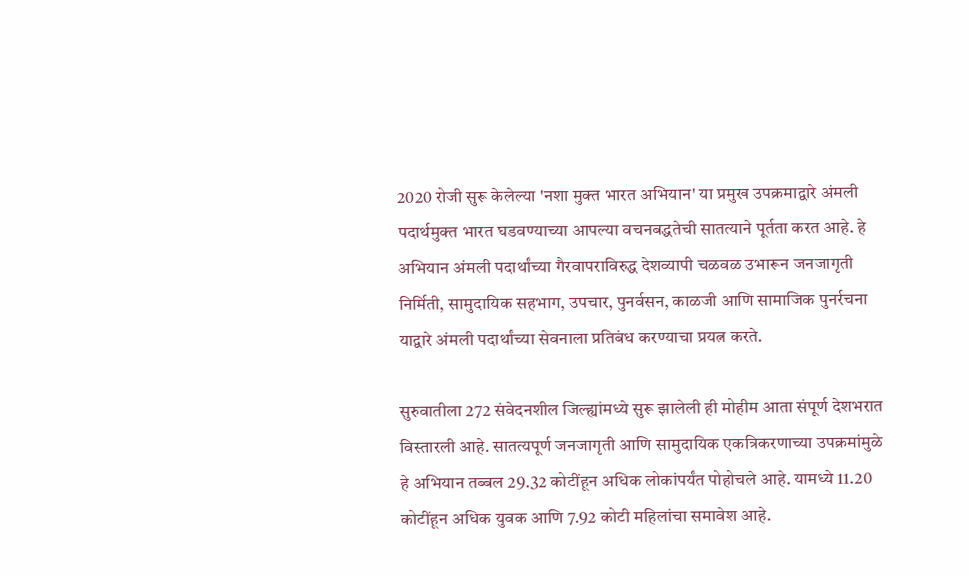2020 रोजी सुरू केलेल्या 'नशा मुक्त भारत अभियान' या प्रमुख उपक्रमाद्वारे अंमली पदार्थमुक्त भारत घडवण्याच्या आपल्या वचनबद्धतेची सातत्याने पूर्तता करत आहे. हे अभियान अंमली पदार्थांच्या गैरवापराविरुद्ध देशव्यापी चळवळ उभारून जनजागृती निर्मिती, सामुदायिक सहभाग, उपचार, पुनर्वसन, काळजी आणि सामाजिक पुनर्रचना याद्वारे अंमली पदार्थांच्या सेवनाला प्रतिबंध करण्याचा प्रयत्न करते.

सुरुवातीला 272 संवेदनशील जिल्ह्यांमध्ये सुरू झालेली ही मोहीम आता संपूर्ण देशभरात विस्तारली आहे. सातत्यपूर्ण जनजागृती आणि सामुदायिक एकत्रिकरणाच्या उपक्रमांमुळे हे अभियान तब्बल 29.32 कोटींहून अधिक लोकांपर्यंत पोहोचले आहे. यामध्ये 11.20 कोटींहून अधिक युवक आणि 7.92 कोटी महिलांचा समावेश आहे.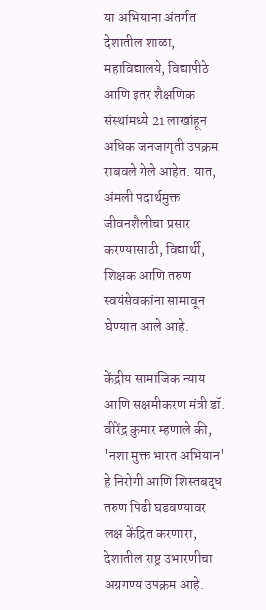या अभियाना अंतर्गत देशातील शाळा, महाविद्यालये, विद्यापीठे आणि इतर शैक्षणिक संस्थांमध्ये 21 लाखांहून अधिक जनजागृती उपक्रम राबवले गेले आहेत. यात, अंमली पदार्थमुक्त जीवनशैलीचा प्रसार करण्यासाठी, विद्यार्थी, शिक्षक आणि तरुण स्वयंसेवकांना सामावून घेण्यात आले आहे.

केंद्रीय सामाजिक न्याय आणि सक्षमीकरण मंत्री डॉ. वीरेंद्र कुमार म्हणाले की, 'नशा मुक्त भारत अभियान' हे निरोगी आणि शिस्तबद्ध तरुण पिढी घडवण्यावर लक्ष केंद्रित करणारा, देशातील राष्ट्र उभारणीचा अग्रगण्य उपक्रम आहे.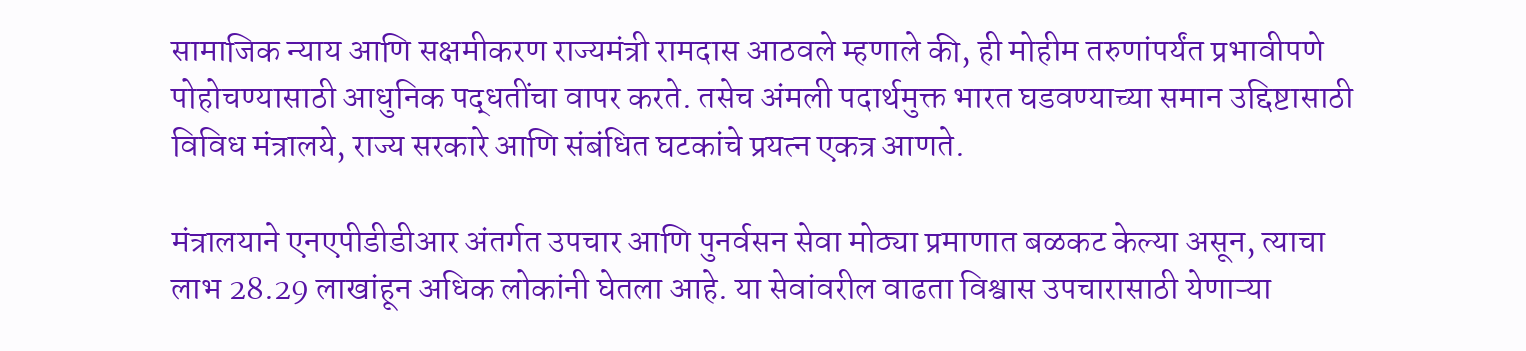सामाजिक न्याय आणि सक्षमीकरण राज्यमंत्री रामदास आठवले म्हणाले की, ही मोहीम तरुणांपर्यंत प्रभावीपणे पोहोचण्यासाठी आधुनिक पद्धतींचा वापर करते. तसेच अंमली पदार्थमुक्त भारत घडवण्याच्या समान उद्दिष्टासाठी विविध मंत्रालये, राज्य सरकारे आणि संबंधित घटकांचे प्रयत्न एकत्र आणते.

मंत्रालयाने एनएपीडीडीआर अंतर्गत उपचार आणि पुनर्वसन सेवा मोठ्या प्रमाणात बळकट केल्या असून, त्याचा लाभ 28.29 लाखांहून अधिक लोकांनी घेतला आहे. या सेवांवरील वाढता विश्वास उपचारासाठी येणाऱ्या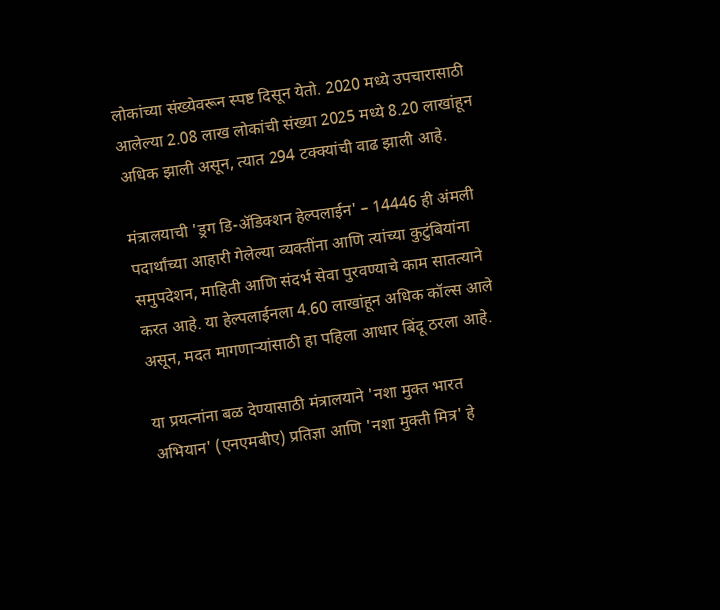लोकांच्या संख्येवरून स्पष्ट दिसून येतो. 2020 मध्ये उपचारासाठी आलेल्या 2.08 लाख लोकांची संख्या 2025 मध्ये 8.20 लाखांहून अधिक झाली असून, त्यात 294 टक्क्यांची वाढ झाली आहे.

मंत्रालयाची 'ड्रग डि-अ‍ॅडिक्शन हेल्पलाईन' – 14446 ही अंमली पदार्थांच्या आहारी गेलेल्या व्यक्तींना आणि त्यांच्या कुटुंबियांना समुपदेशन, माहिती आणि संदर्भ सेवा पुरवण्याचे काम सातत्याने करत आहे. या हेल्पलाईनला 4.60 लाखांहून अधिक कॉल्स आले असून, मदत मागणाऱ्यांसाठी हा पहिला आधार बिंदू ठरला आहे.

या प्रयत्नांना बळ देण्यासाठी मंत्रालयाने 'नशा मुक्त भारत अभियान' (एनएमबीए) प्रतिज्ञा आणि 'नशा मुक्ती मित्र' हे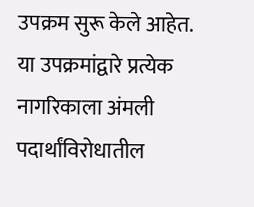उपक्रम सुरू केले आहेत. या उपक्रमांद्वारे प्रत्येक नागरिकाला अंमली पदार्थांविरोधातील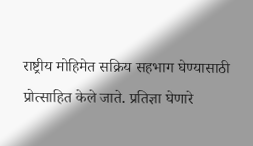राष्ट्रीय मोहिमेत सक्रिय सहभाग घेण्यासाठी प्रोत्साहित केले जाते. प्रतिज्ञा घेणारे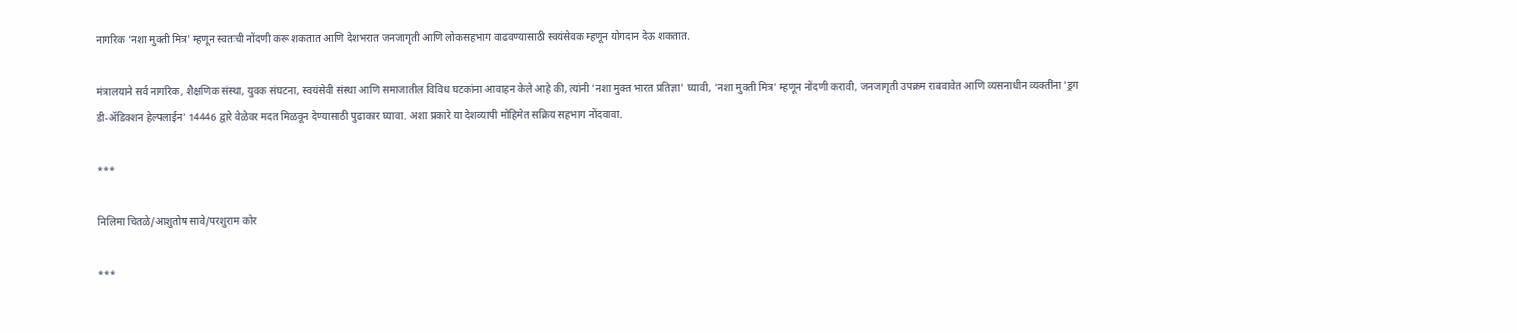नागरिक 'नशा मुक्ती मित्र' म्हणून स्वतःची नोंदणी करू शकतात आणि देशभरात जनजागृती आणि लोकसहभाग वाढवण्यासाठी स्वयंसेवक म्हणून योगदान देऊ शकतात.

मंत्रालयाने सर्व नागरिक, शैक्षणिक संस्था, युवक संघटना, स्वयंसेवी संस्था आणि समाजातील विविध घटकांना आवाहन केले आहे की, त्यांनी 'नशा मुक्त भारत प्रतिज्ञा' घ्यावी, 'नशा मुक्ती मित्र' म्हणून नोंदणी करावी, जनजागृती उपक्रम राबवावेत आणि व्यसनाधीन व्यक्तींना 'ड्रग डी-ॲडिक्शन हेल्पलाईन' 14446 द्वारे वेळेवर मदत मिळवून देण्यासाठी पुढाकार घ्यावा. अशा प्रकारे या देशव्यापी मोहिमेत सक्रिय सहभाग नोंदवावा.

***

निलिमा चितळे/आशुतोष सावे/परशुराम कोर

***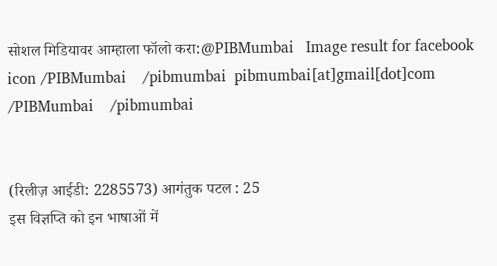सोशल मिडियावर आम्हाला फॉलो करा:@PIBMumbai   Image result for facebook icon /PIBMumbai    /pibmumbai  pibmumbai[at]gmail[dot]com  /PIBMumbai    /pibmumbai


(रिलीज़ आईडी: 2285573) आगंतुक पटल : 25
इस विज्ञप्ति को इन भाषाओं में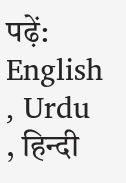पढ़ें: English , Urdu , हिन्दी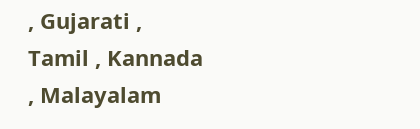, Gujarati , Tamil , Kannada , Malayalam